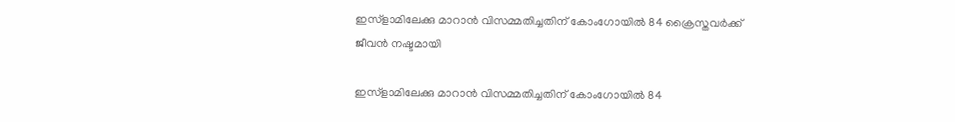ഇസ്ളാമിലേക്കു മാറാന്‍ വിസമ്മതിച്ചതിന് കോംഗോയില്‍ 84 ക്രൈസ്തവര്‍ക്ക് ജീവന്‍ നഷ്ടമായി

ഇസ്ളാമിലേക്കു മാറാന്‍ വിസമ്മതിച്ചതിന് കോംഗോയില്‍ 84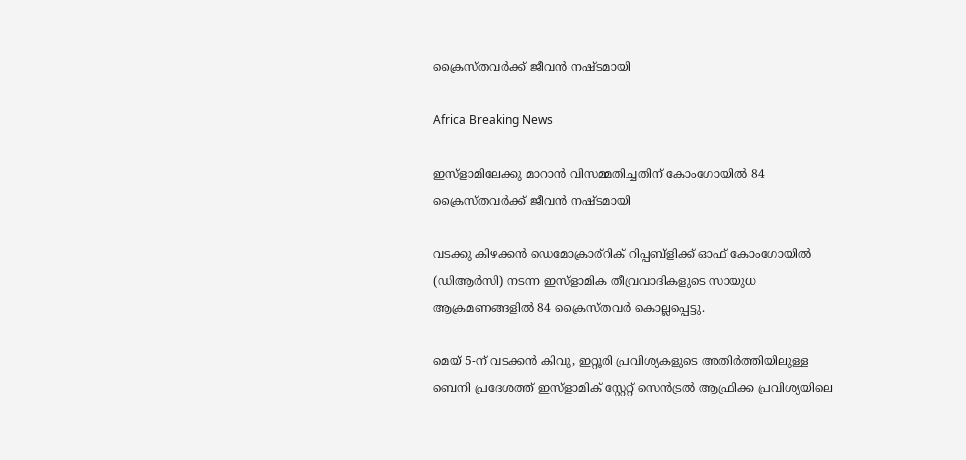ക്രൈസ്തവര്‍ക്ക് ജീവന്‍ നഷ്ടമായി

Africa Breaking News

ഇസ്ളാമിലേക്കു മാറാന്‍ വിസമ്മതിച്ചതിന് കോംഗോയില്‍ 84 ക്രൈസ്തവര്‍ക്ക് ജീവന്‍ നഷ്ടമായി

വടക്കു കിഴക്കന്‍ ഡെമോക്രാര്റിക് റിപ്പബ്ളിക്ക് ഓഫ് കോംഗോയില്‍ (ഡിആര്‍സി) നടന്ന ഇസ്ളാമിക തീവ്രവാദികളുടെ സായുധ ആക്രമണങ്ങളില്‍ 84 ക്രൈസ്തവര്‍ കൊല്ലപ്പെട്ടു.

മെയ് 5-ന് വടക്കന്‍ കിവു, ഇറ്റൂരി പ്രവിശ്യകളുടെ അതിര്‍ത്തിയിലുള്ള ബെനി പ്രദേശത്ത് ഇസ്ളാമിക് സ്റ്റേറ്റ് സെന്‍ട്രല്‍ ആഫ്രിക്ക പ്രവിശ്യയിലെ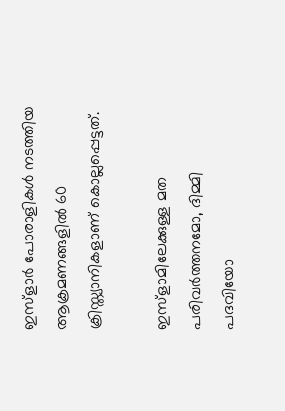ഇസ്ളാര്‍ പോരാളികള്‍ നടത്തിയ ആക്രമണങ്ങളില്‍ 60 ക്രിസ്ത്യാനികളാണ് കൊല്ലപ്പെട്ടത്.

ഇസ്ളാമിലേക്കുള്ള മത പരിവര്‍ത്തനമോ, ദിമ്മി പദവിയോ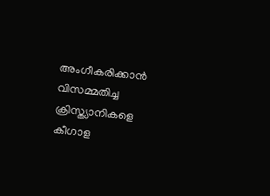അംഗീകരിക്കാന്‍ വിസമ്മതിച്ച ക്രിസ്ത്യാനികളെ കീഗാള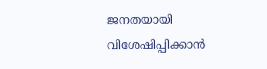ജനതയായി വിശേഷിപ്പിക്കാന്‍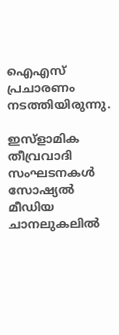ഐഎസ് പ്രചാരണം നടത്തിയിരുന്നു.

ഇസ്ളാമിക തീവ്രവാദി സംഘടനകള്‍ സോഷ്യല്‍ മീഡിയ ചാനലുകലില്‍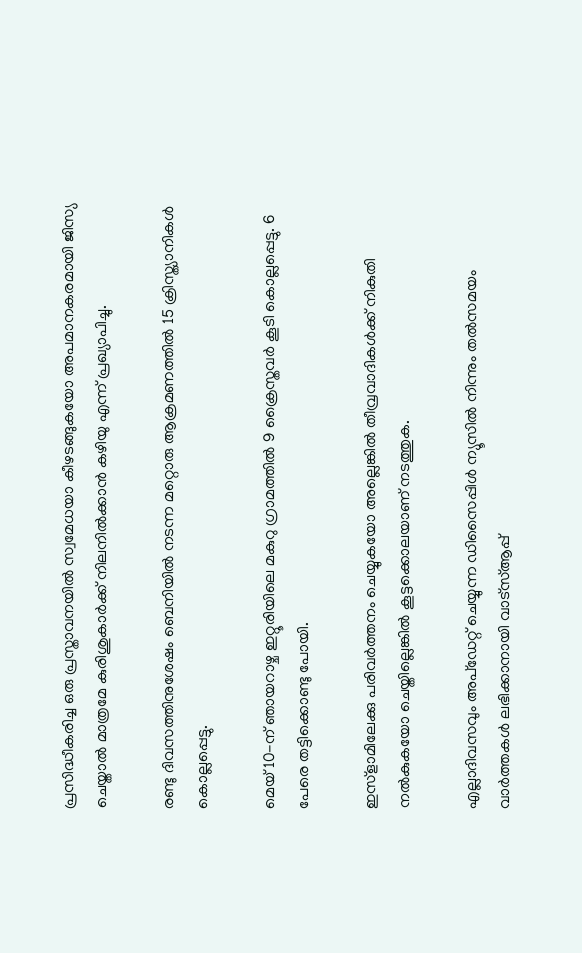പ്രസിദ്ധീകരിച്ച ഒരു പ്രസ്താവനയില്‍ സ്വമേധയാ കീഴടങ്ങുകയോ അപമാനകരമായി ജിസ്യ ചെയ്താല്‍ മാത്രമേ കുരിശുകാര്‍ക്ക് നിലനില്‍ക്കാന്‍ കഴിയു എന്ന് പ്രഖ്യാപിച്ചു.

രണ്ടു ദിവസത്തിനുശേഷം ബെനിയില്‍ നടന്ന മറ്റൊരു ആക്രമണത്തില്‍ 15 ക്രിസ്ത്യാനികള്‍ കൊല്ലപ്പെട്ടു.

മെയ് 10-ന് ഞായറാഴ്ച ഇറ്റൂരിയിലെ മകുറു ഗ്രാമത്തില്‍ 9 ക്രൈസ്തവര്‍ കൂടി കൊല്ലപ്പെട്ടു. 6 പേരെ തട്ടിക്കൊണ്ടു പോയി.

ഇസ്ളാമിലേക്കു പരിവര്‍ത്തനം ചെയ്യുകയോ അല്ലെങ്കില്‍ തീവ്രവാദികള്‍ക്ക് നികുതി നല്‍കുകയോ ചെയ്തില്ലെങ്കില്‍ കൂട്ടക്കൊലയാണ് നടത്തുക.

എല്ലാദിവസവും അപ്ഡേറ്റ് ചെയ്യുന്ന ഡിസൈപ്പിൾ ന്യൂസിൽ നിന്നും തൽസമയം വാർത്തകൾ ലഭിക്കാനായി വാട്സ്ആപ്പ്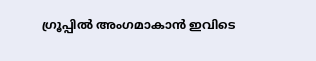ഗ്രൂപ്പിൽ അംഗമാകാൻ ഇവിടെ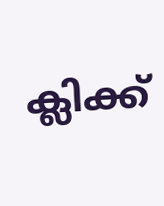ക്ലിക്ക്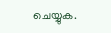ചെയ്യുക.